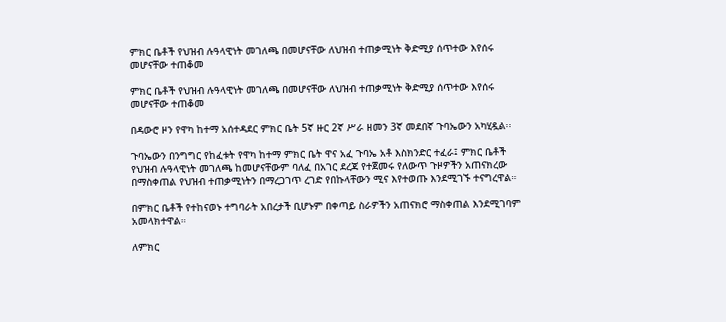ምክር ቤቶች የህዝብ ሉዓላዊነት መገለጫ በመሆናቸው ለህዝብ ተጠቃሚነት ቅድሚያ ሰጥተው እየሰሩ መሆናቸው ተጠቆመ

ምክር ቤቶች የህዝብ ሉዓላዊነት መገለጫ በመሆናቸው ለህዝብ ተጠቃሚነት ቅድሚያ ሰጥተው እየሰሩ መሆናቸው ተጠቆመ

በዳውሮ ዞን የዋካ ከተማ አሰተዳደር ምክር ቤት 5ኛ ዙር 2ኛ ሥራ ዘመን 3ኛ መደበኛ ጉባኤውን አካሂዷል፡፡

ጉባኤውን በንግግር የከፈቱት የዋካ ከተማ ምክር ቤት ዋና አፈ ጉባኤ አቶ እስክንድር ተፈራ፤ ምክር ቤቶች የህዝብ ሉዓላዊነት መገለጫ ከመሆናቸውም ባለፈ በአገር ደረጃ የተጀመሩ የለውጥ ጉዞዎችን አጠናክረው በማስቀጠል የህዝብ ተጠቃሚነትን በማረጋገጥ ረገድ የበኩላቸውን ሚና እየተወጡ እንደሚገኙ ተናግረዋል።

በምክር ቤቶች የተከናወኑ ተግባራት አበረታች ቢሆኑም በቀጣይ ስራዎችን አጠናክሮ ማስቀጠል እንደሚገባም አመላክተዋል።

ለምክር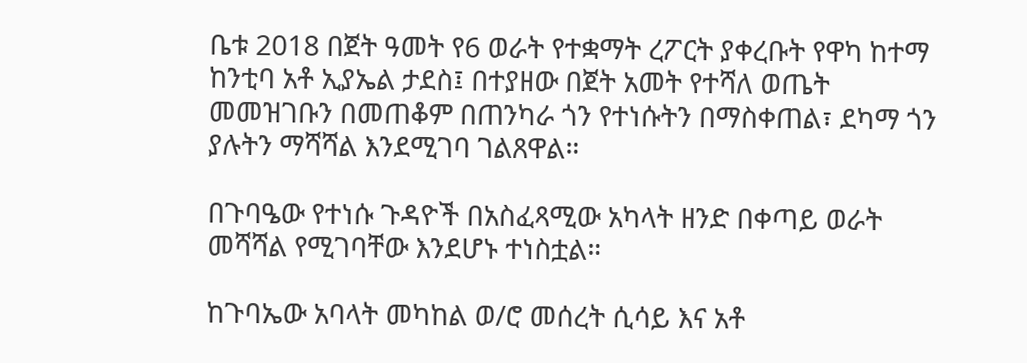ቤቱ 2018 በጀት ዓመት የ6 ወራት የተቋማት ረፖርት ያቀረቡት የዋካ ከተማ ከንቲባ አቶ ኢያኤል ታደስ፤ በተያዘው በጀት አመት የተሻለ ወጤት መመዝገቡን በመጠቆም በጠንካራ ጎን የተነሱትን በማስቀጠል፣ ደካማ ጎን ያሉትን ማሻሻል እንደሚገባ ገልጸዋል።

በጉባዔው የተነሱ ጉዳዮች በአስፈጻሚው አካላት ዘንድ በቀጣይ ወራት መሻሻል የሚገባቸው እንደሆኑ ተነስቷል።

ከጉባኤው አባላት መካከል ወ/ሮ መሰረት ሲሳይ እና አቶ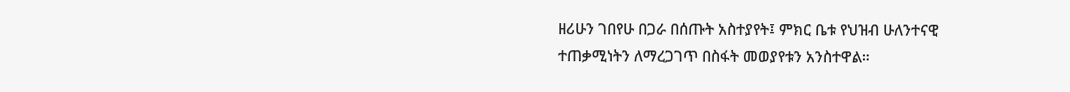ዘሪሁን ገበየሁ በጋራ በሰጡት አስተያየት፤ ምክር ቤቱ የህዝብ ሁለንተናዊ ተጠቃሚነትን ለማረጋገጥ በስፋት መወያየቱን አንስተዋል።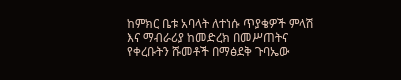ከምክር ቤቱ አባላት ለተነሱ ጥያቄዎች ምላሽ እና ማብራሪያ ከመድረክ በመሥጠትና የቀረቡትን ሹመቶች በማፅደቅ ጉባኤው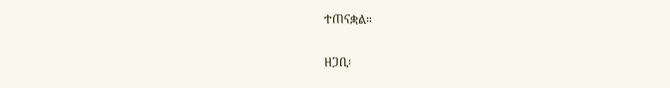ተጠናቋል።

ዘጋቢ፡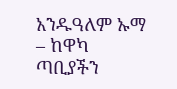አንዱዓለም ኡማ – ከዋካ ጣቢያችን